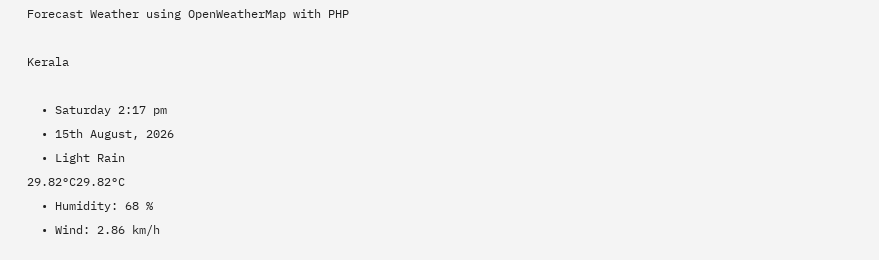Forecast Weather using OpenWeatherMap with PHP

Kerala

  • Saturday 2:17 pm
  • 15th August, 2026
  • Light Rain
29.82°C29.82°C
  • Humidity: 68 %
  • Wind: 2.86 km/h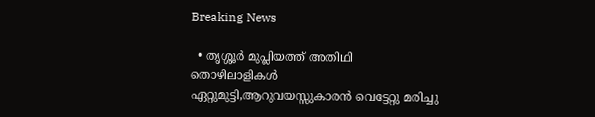Breaking News

  • തൃശ്ശൂർ മുപ്ലിയത്ത് അതിഥി തൊഴിലാളികൾ ഏറ്റുമുട്ടി,ആറുവയസ്സുകാരൻ വെട്ടേറ്റു മരിച്ചു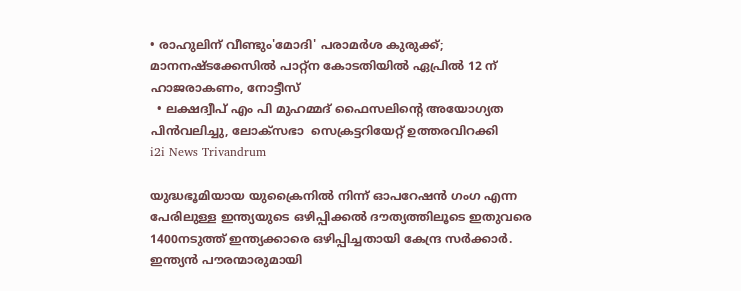• രാഹുലിന് വീണ്ടും'മോദി' പരാമര്‍ശ കുരുക്ക്; മാനനഷ്ടക്കേസിൽ പാറ്റ്ന കോടതിയിൽ ഏപ്രിൽ 12 ന് ഹാജരാകണം, നോട്ടീസ്
  • ലക്ഷദ്വീപ് എം പി മുഹമ്മദ് ഫൈസലിൻ്റെ അയോഗ്യത പിൻവലിച്ചു, ലോക്സഭാ  സെക്രട്ടറിയേറ്റ് ഉത്തരവിറക്കി
i2i News Trivandrum

യുദ്ധഭൂമിയായ യുക്രൈനിൽ നിന്ന് ഓപറേഷൻ ഗംഗ എന്ന പേരിലുള്ള ഇന്ത്യയുടെ ഒഴിപ്പിക്കൽ ദൗത്യത്തിലൂടെ ഇതുവരെ 1400നടുത്ത് ഇന്ത്യക്കാരെ ഒഴിപ്പിച്ചതായി കേന്ദ്ര സർക്കാർ. ഇന്ത്യൻ പൗരന്മാരുമായി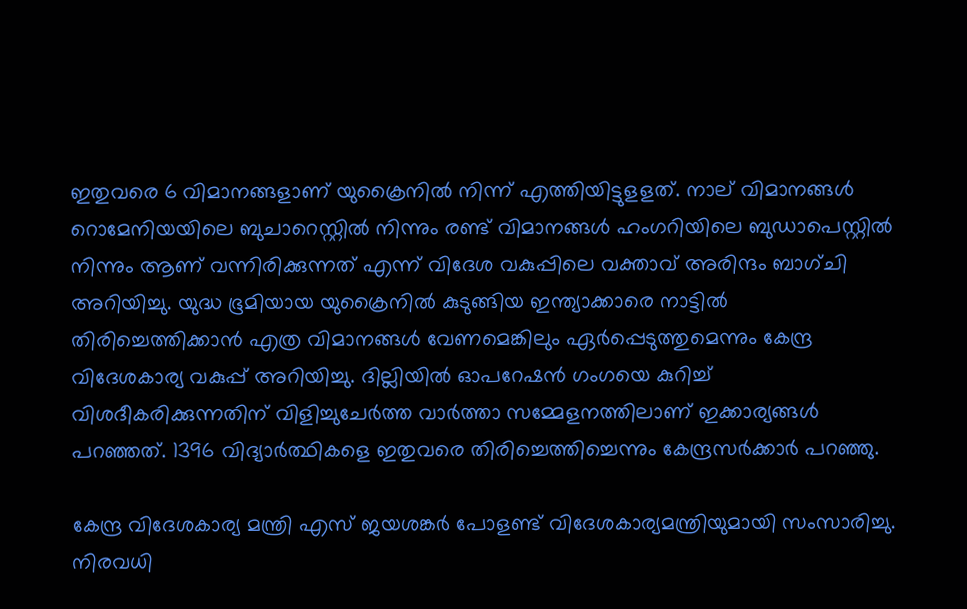ഇതുവരെ 6 വിമാനങ്ങളാണ് യുക്രൈനിൽ നിന്ന് എത്തിയിട്ടുളളത്. നാല് വിമാനങ്ങൾ റൊമേനിയയിലെ ബുചാറെസ്റ്റിൽ നിന്നും രണ്ട് വിമാനങ്ങൾ ഹംഗറിയിലെ ബുഡാപെസ്റ്റിൽ നിന്നും ആണ് വന്നിരിക്കുന്നത് എന്ന് വിദേശ വകുപ്പിലെ വക്താവ് അരിന്ദം ബാഗ്ചി അറിയിച്ചു. യുദ്ധ ഭൂമിയായ യുക്രൈനിൽ കുടുങ്ങിയ ഇന്ത്യാക്കാരെ നാട്ടിൽ തിരിച്ചെത്തിക്കാൻ എത്ര വിമാനങ്ങൾ വേണമെങ്കിലും ഏർപ്പെടുത്തുമെന്നും കേന്ദ്ര വിദേശകാര്യ വകുപ്പ് അറിയിച്ചു. ദില്ലിയിൽ ഓപറേഷൻ ഗംഗയെ കുറിച്ച് വിശദീകരിക്കുന്നതിന് വിളിച്ചുചേർത്ത വാർത്താ സമ്മേളനത്തിലാണ് ഇക്കാര്യങ്ങൾ പറഞ്ഞത്. 1396 വിദ്യാർത്ഥികളെ ഇതുവരെ തിരിച്ചെത്തിച്ചെന്നും കേന്ദ്രസർക്കാർ പറഞ്ഞു.

കേന്ദ്ര വിദേശകാര്യ മന്ത്രി എസ് ജയശങ്കർ പോളണ്ട് വിദേശകാര്യമന്ത്രിയുമായി സംസാരിച്ചു. നിരവധി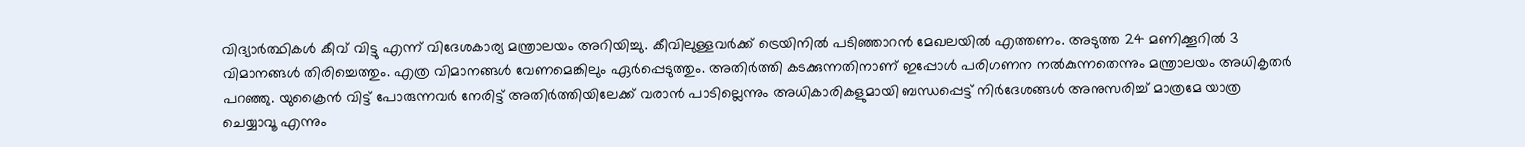വിദ്യാർത്ഥികൾ കീവ് വിട്ടു എന്ന് വിദേശകാര്യ മന്ത്രാലയം അറിയിച്ചു. കീവിലുള്ളവർക്ക് ട്രെയിനിൽ പടിഞ്ഞാറൻ മേഖലയിൽ എത്തണം. അടുത്ത 24 മണിക്കൂറിൽ 3 വിമാനങ്ങൾ തിരിച്ചെത്തും. എത്ര വിമാനങ്ങൾ വേണമെങ്കിലും ഏർപ്പെടുത്തും. അതിർത്തി കടക്കുന്നതിനാണ് ഇപ്പോൾ പരിഗണന നൽകുന്നതെന്നും മന്ത്രാലയം അധികൃതർ പറഞ്ഞു. യുക്രൈൻ വിട്ട് പോരുന്നവർ നേരിട്ട് അതിർത്തിയിലേക്ക് വരാൻ പാടില്ലെന്നും അധികാരികളുമായി ബന്ധപ്പെട്ട് നിർദേശങ്ങൾ അനുസരിച്ച് മാത്രമേ യാത്ര ചെയ്യാവൂ എന്നും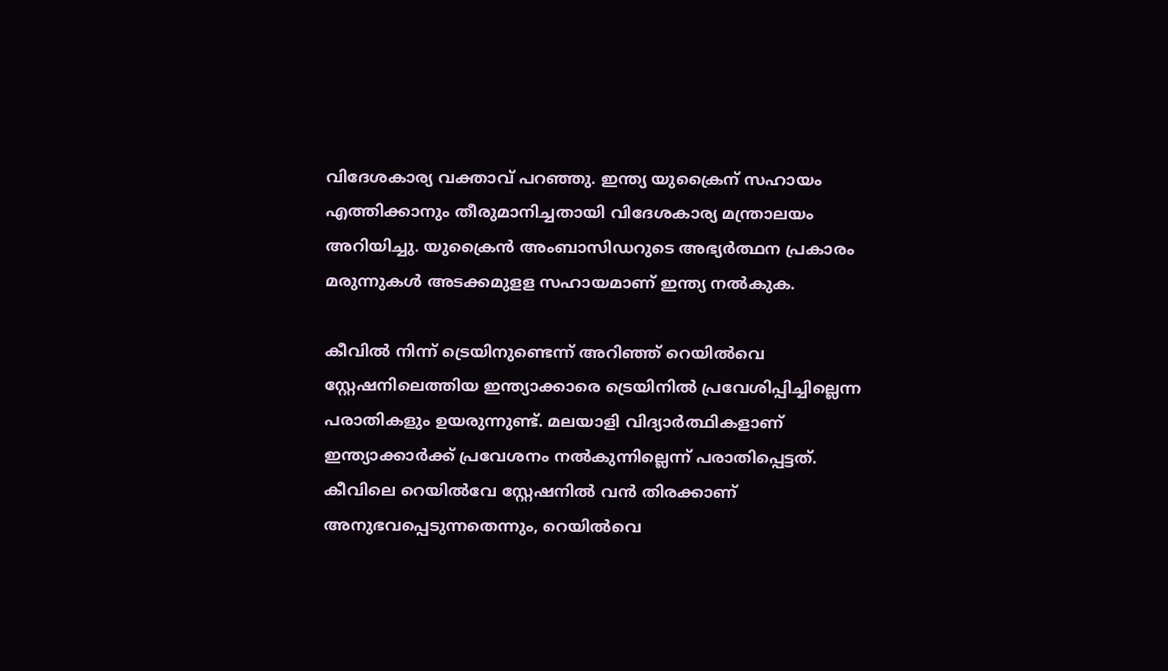വിദേശകാര്യ വക്താവ് പറഞ്ഞു. ഇന്ത്യ യുക്രൈന് സഹായം എത്തിക്കാനും തീരുമാനിച്ചതായി വിദേശകാര്യ മന്ത്രാലയം അറിയിച്ചു. യുക്രൈൻ അംബാസിഡറുടെ അഭ്യർത്ഥന പ്രകാരം മരുന്നുകൾ അടക്കമുളള സഹായമാണ് ഇന്ത്യ നൽകുക.

കീവിൽ നിന്ന് ട്രെയിനുണ്ടെന്ന് അറിഞ്ഞ് റെയിൽവെ സ്റ്റേഷനിലെത്തിയ ഇന്ത്യാക്കാരെ ട്രെയിനിൽ പ്രവേശിപ്പിച്ചില്ലെന്ന പരാതികളും ഉയരുന്നുണ്ട്. മലയാളി വിദ്യാർത്ഥികളാണ് ഇന്ത്യാക്കാർക്ക് പ്രവേശനം നൽകുന്നില്ലെന്ന് പരാതിപ്പെട്ടത്. കീവിലെ റെയിൽവേ സ്റ്റേഷനിൽ വൻ തിരക്കാണ് അനുഭവപ്പെടുന്നതെന്നും, റെയിൽവെ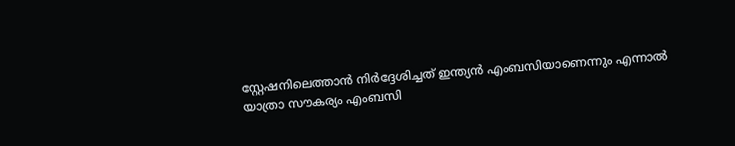സ്റ്റേഷനിലെത്താൻ നിർദ്ദേശിച്ചത് ഇന്ത്യൻ എംബസിയാണെന്നും എന്നാൽ യാത്രാ സൗകര്യം എംബസി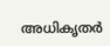അധികൃതർ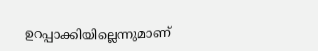ഉറപ്പാക്കിയില്ലെന്നുമാണ്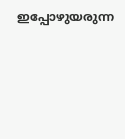ഇപ്പോഴുയരുന്ന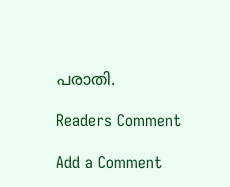പരാതി.

Readers Comment

Add a Comment